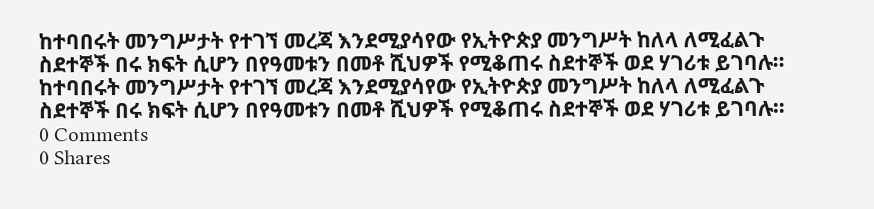ከተባበሩት መንግሥታት የተገኘ መረጃ እንደሚያሳየው የኢትዮጵያ መንግሥት ከለላ ለሚፈልጉ ስደተኞች በሩ ክፍት ሲሆን በየዓመቱን በመቶ ሺህዎች የሚቆጠሩ ስደተኞች ወደ ሃገሪቱ ይገባሉ።
ከተባበሩት መንግሥታት የተገኘ መረጃ እንደሚያሳየው የኢትዮጵያ መንግሥት ከለላ ለሚፈልጉ ስደተኞች በሩ ክፍት ሲሆን በየዓመቱን በመቶ ሺህዎች የሚቆጠሩ ስደተኞች ወደ ሃገሪቱ ይገባሉ።
0 Comments
0 Shares